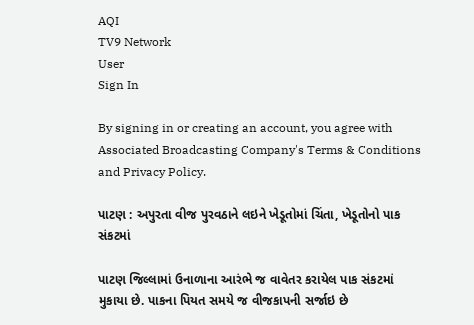AQI
TV9 Network
User
Sign In

By signing in or creating an account, you agree with Associated Broadcasting Company's Terms & Conditions and Privacy Policy.

પાટણ : અપુરતા વીજ પુરવઠાને લઇને ખેડૂતોમાં ચિંતા, ખેડૂતોનો પાક સંકટમાં

પાટણ જિલ્લામાં ઉનાળાના આરંભે જ વાવેતર કરાયેલ પાક સંકટમાં મુકાયા છે. પાકના પિયત સમયે જ વીજકાપની સર્જાઇ છે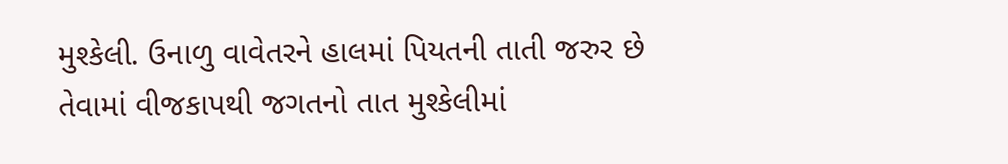મુશ્કેલી. ઉનાળુ વાવેતરને હાલમાં પિયતની તાતી જરુર છે તેવામાં વીજકાપથી જગતનો તાત મુશ્કેલીમાં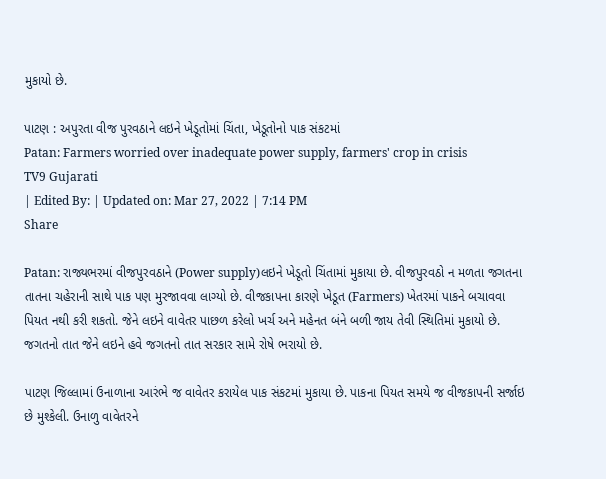મુકાયો છે.

પાટણ : અપુરતા વીજ પુરવઠાને લઇને ખેડૂતોમાં ચિંતા, ખેડૂતોનો પાક સંકટમાં
Patan: Farmers worried over inadequate power supply, farmers' crop in crisis
TV9 Gujarati
| Edited By: | Updated on: Mar 27, 2022 | 7:14 PM
Share

Patan: રાજ્યભરમાં વીજપુરવઠાને (Power supply)લઇને ખેડૂતો ચિંતામાં મુકાયા છે. વીજપુરવઠો ન મળતા જગતના તાતના ચહેરાની સાથે પાક પણ મુરજાવવા લાગ્યો છે. વીજકાપના કારણે ખેડૂત (Farmers) ખેતરમાં પાકને બચાવવા પિયત નથી કરી શકતો. જેને લઇને વાવેતર પાછળ કરેલો ખર્ચ અને મહેનત બંને બળી જાય તેવી સ્થિતિમાં મુકાયો છે. જગતનો તાત જેને લઇને હવે જગતનો તાત સરકાર સામે રોષે ભરાયો છે.

પાટણ જિલ્લામાં ઉનાળાના આરંભે જ વાવેતર કરાયેલ પાક સંકટમાં મુકાયા છે. પાકના પિયત સમયે જ વીજકાપની સર્જાઇ છે મુશ્કેલી. ઉનાળુ વાવેતરને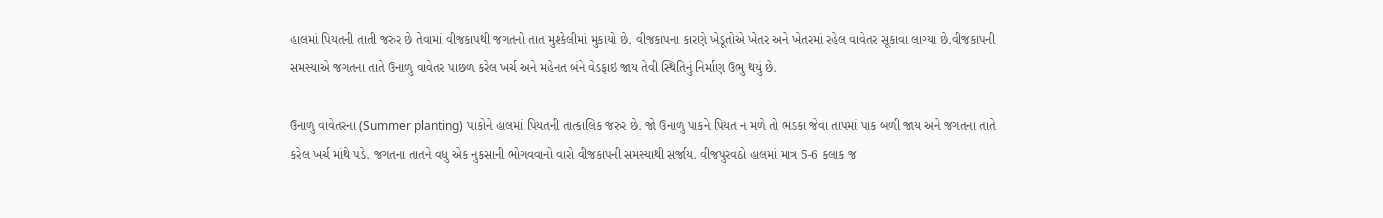હાલમાં પિયતની તાતી જરુર છે તેવામાં વીજકાપથી જગતનો તાત મુશ્કેલીમાં મુકાયો છે. વીજકાપના કારણે ખેડૂતોએ ખેતર અને ખેતરમાં રહેલ વાવેતર સૂકાવા લાગ્યા છે.વીજકાપની સમસ્યાએ જગતના તાતે ઉનાળુ વાવેતર પાછળ કરેલ ખર્ચ અને મહેનત બંને વેડફાઇ જાય તેવી સ્થિતિનું નિર્માણ ઉભુ થયું છે.

ઉનાળુ વાવેતરના (Summer planting) પાકોને હાલમાં પિયતની તાત્કાલિક જરુર છે. જો ઉનાળુ પાકને પિયત ન મળે તો ભડકા જેવા તાપમાં પાક બળી જાય અને જગતના તાતે કરેલ ખર્ચ માંથે પડે. જગતના તાતને વધુ એક નુકસાની ભોગવવાનો વારો વીજકાપની સમસ્યાથી સર્જાય. વીજપુરવઠો હાલમાં માત્ર 5-6 કલાક જ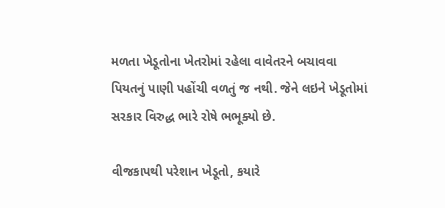મળતા ખેડૂતોના ખેતરોમાં રહેલા વાવેતરને બચાવવા પિયતનું પાણી પહોંચી વળતું જ નથી. જેને લઇને ખેડૂતોમાં સરકાર વિરુદ્ધ ભારે રોષે ભભૂક્યો છે.

વીજકાપથી પરેશાન ખેડૂતો, કયારે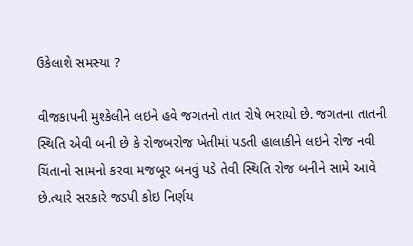ઉકેલાશે સમસ્યા ?

વીજકાપની મુશ્કેલીને લઇને હવે જગતનો તાત રોષે ભરાયો છે. જગતના તાતની સ્થિતિ એવી બની છે કે રોજબરોજ ખેતીમાં પડતી હાલાકીને લઇને રોજ નવી ચિંતાનો સામનો કરવા મજબૂર બનવું પડે તેવી સ્થિતિ રોજ બનીને સામે આવે છે.ત્યારે સરકારે જડપી કોઇ નિર્ણય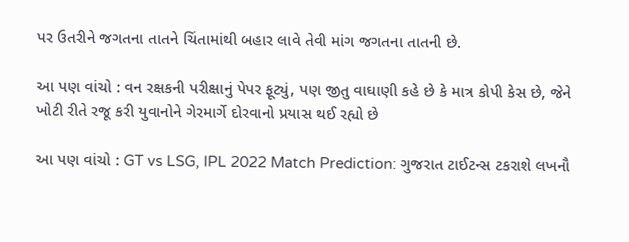પર ઉતરીને જગતના તાતને ચિંતામાંથી બહાર લાવે તેવી માંગ જગતના તાતની છે.

આ પણ વાંચો : વન રક્ષકની પરીક્ષાનું પેપર ફૂટ્યું, પણ જીતુ વાઘાણી કહે છે કે માત્ર કોપી કેસ છે, જેને ખોટી રીતે રજૂ કરી યુવાનોને ગેરમાર્ગે દોરવાનો પ્રયાસ થઈ રહ્યો છે

આ પણ વાંચો : GT vs LSG, IPL 2022 Match Prediction: ગુજરાત ટાઈટન્સ ટકરાશે લખનૌ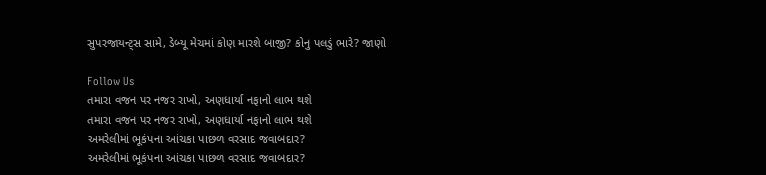સુપરજાયન્ટ્સ સામે, ડેબ્યૂ મેચમાં કોણ મારશે બાજી? કોનુ પલડું ભારે? જાણો

Follow Us
તમારા વજન પર નજર રાખો, અણધાર્યા નફાનો લાભ થશે
તમારા વજન પર નજર રાખો, અણધાર્યા નફાનો લાભ થશે
અમરેલીમાં ભૂકંપના આંચકા પાછળ વરસાદ જવાબદાર?
અમરેલીમાં ભૂકંપના આંચકા પાછળ વરસાદ જવાબદાર?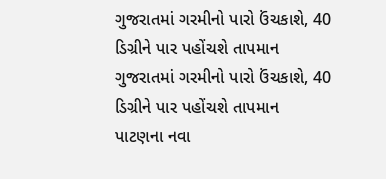ગુજરાતમાં ગરમીનો પારો ઉંચકાશે, 40 ડિગ્રીને પાર પહોંચશે તાપમાન
ગુજરાતમાં ગરમીનો પારો ઉંચકાશે, 40 ડિગ્રીને પાર પહોંચશે તાપમાન
પાટણના નવા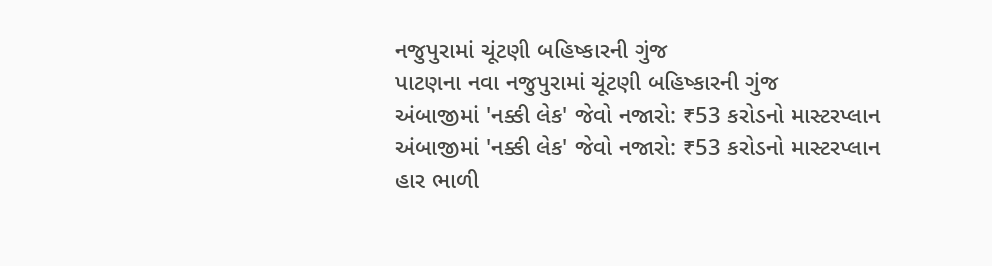નજુપુરામાં ચૂંટણી બહિષ્કારની ગુંજ
પાટણના નવા નજુપુરામાં ચૂંટણી બહિષ્કારની ગુંજ
અંબાજીમાં 'નક્કી લેક' જેવો નજારો: ₹53 કરોડનો માસ્ટરપ્લાન
અંબાજીમાં 'નક્કી લેક' જેવો નજારો: ₹53 કરોડનો માસ્ટરપ્લાન
હાર ભાળી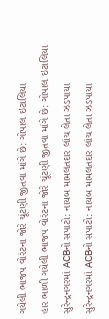ગયેલી ભાજપ વોરંટના જોરે ચૂંટણી જીતવા માંગે છે: ગોપાલ ઇટાલિયા
હાર ભાળી ગયેલી ભાજપ વોરંટના જોરે ચૂંટણી જીતવા માંગે છે: ગોપાલ ઇટાલિયા
સુરેન્દ્રનગરમાં ACBનો સપાટો: નાયબ મામલતદાર લાંચ લેતા ઝડપાયા
સુરેન્દ્રનગરમાં ACBનો સપાટો: નાયબ મામલતદાર લાંચ લેતા ઝડપાયા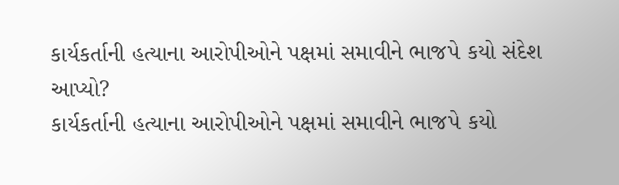કાર્યકર્તાની હત્યાના આરોપીઓને પક્ષમાં સમાવીને ભાજપે કયો સંદેશ આપ્યો?
કાર્યકર્તાની હત્યાના આરોપીઓને પક્ષમાં સમાવીને ભાજપે કયો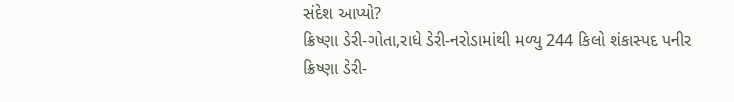સંદેશ આપ્યો?
ક્રિષ્ણા ડેરી-ગોતા,રાધે ડેરી-નરોડામાંથી મળ્યુ 244 કિલો શંકાસ્પદ પનીર
ક્રિષ્ણા ડેરી-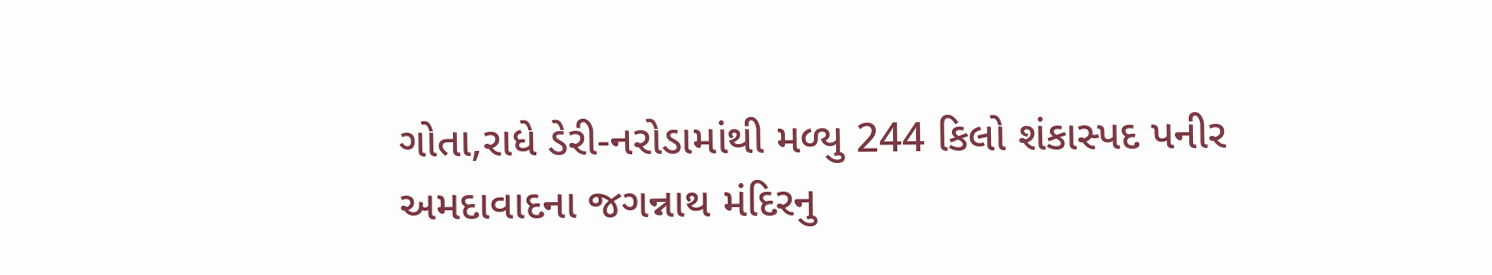ગોતા,રાધે ડેરી-નરોડામાંથી મળ્યુ 244 કિલો શંકાસ્પદ પનીર
અમદાવાદના જગન્નાથ મંદિરનુ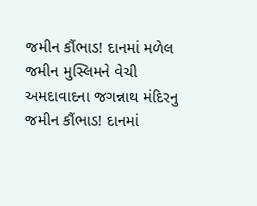જમીન કૌંભાડ! દાનમાં મળેલ જમીન મુસ્લિમને વેચી
અમદાવાદના જગન્નાથ મંદિરનુ જમીન કૌંભાડ! દાનમાં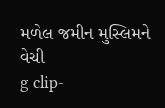મળેલ જમીન મુસ્લિમને વેચી
g clip-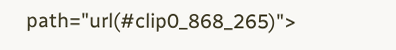path="url(#clip0_868_265)">